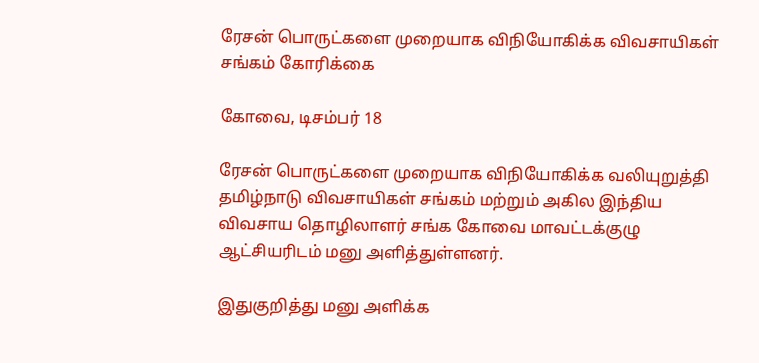ரேசன் பொருட்களை முறையாக விநியோகிக்க விவசாயிகள் சங்கம் கோரிக்கை

கோவை, டிசம்பர் 18

ரேசன் பொருட்களை முறையாக விநியோகிக்க வலியுறுத்தி தமிழ்நாடு விவசாயிகள் சங்கம் மற்றும் அகில இந்திய விவசாய தொழிலாளர் சங்க கோவை மாவட்டக்குழு ஆட்சியரிடம் மனு அளித்துள்ளனர்.

இதுகுறித்து மனு அளிக்க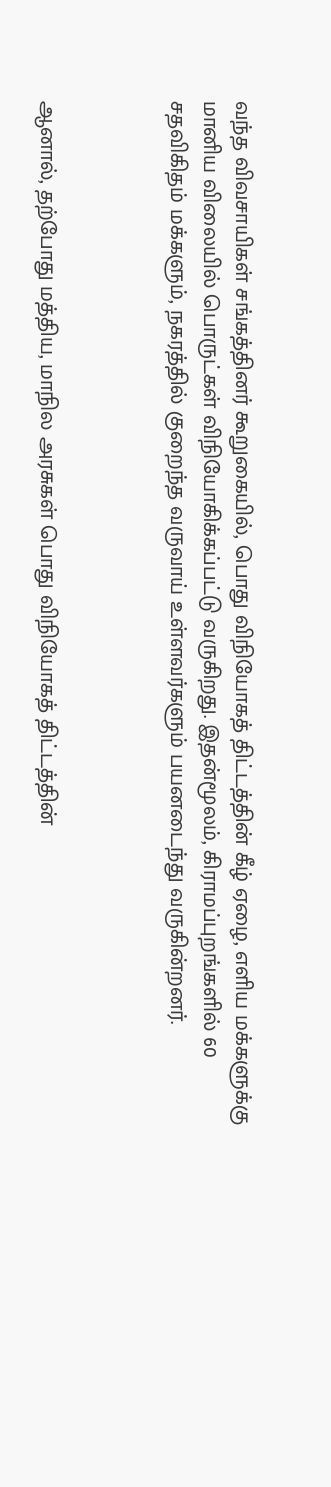வந்த விவசாயிகள் சங்கத்தினர் கூறுகையில், பொது விநியோகத் திட்டத்தின் கீழ் ஏழை, எளிய மக்களுக்கு மானிய விலையில் பொருட்கள் விநியோகிக்கப்பட்டு வருகிறது. இதன்மூலம், கிராமப்புறங்களில் 60 சதவிகிதம் மக்களும், நகரத்தில் குறைந்த வருவாய் உள்ளவர்களும் பயனடைந்து வருகின்றனர்.



ஆனால், தற்போது மத்திய, மாநில அரசுகள் பொது விநியோகத் திட்டத்தின்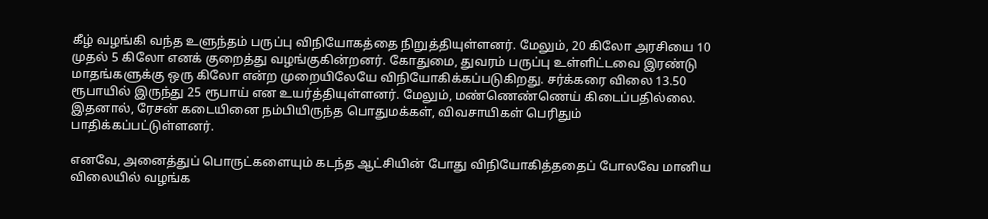கீழ் வழங்கி வந்த உளுந்தம் பருப்பு விநியோகத்தை நிறுத்தியுள்ளனர். மேலும், 20 கிலோ அரசியை 10 முதல் 5 கிலோ எனக் குறைத்து வழங்குகின்றனர். கோதுமை, துவரம் பருப்பு உள்ளிட்டவை இரண்டு மாதங்களுக்கு ஒரு கிலோ என்ற முறையிலேயே விநியோகிக்கப்படுகிறது. சர்க்கரை விலை 13.50 ரூபாயில் இருந்து 25 ரூபாய் என உயர்த்தியுள்ளனர். மேலும், மண்ணெண்ணெய் கிடைப்பதில்லை. இதனால், ரேசன் கடையினை நம்பியிருந்த பொதுமக்கள், விவசாயிகள் பெரிதும் பாதிக்கப்பட்டுள்ளனர்.

எனவே, அனைத்துப் பொருட்களையும் கடந்த ஆட்சியின் போது விநியோகித்ததைப் போலவே மானிய விலையில் வழங்க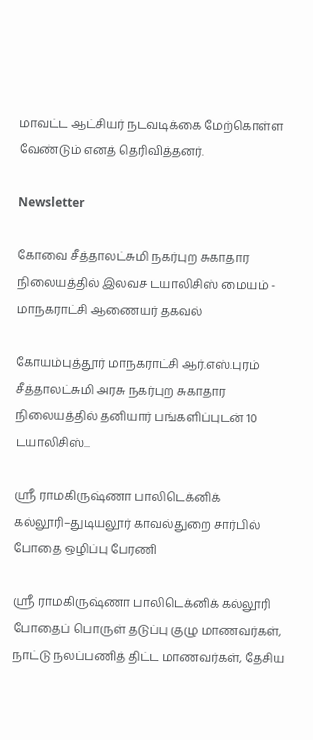மாவட்ட ஆட்சியர் நடவடிக்கை மேற்கொள்ள வேண்டும் எனத் தெரிவித்தனர்.

Newsletter

கோவை சீத்தாலட்சுமி நகர்புற சுகாதார நிலையத்தில் இலவச டயாலிசிஸ் மையம் - மாநகராட்சி ஆணையர் தகவல்

கோயம்புத்தூர் மாநகராட்சி ஆர்.எஸ்.புரம் சீத்தாலட்சுமி அரசு நகர்புற சுகாதார நிலையத்தில் தனியார் பங்களிப்புடன் 10 டயாலிசிஸ்...

ஸ்ரீ ராமகிருஷ்ணா பாலிடெக்னிக் கல்லூரி–துடியலூர் காவல்துறை சார்பில் போதை ஒழிப்பு பேரணி

ஸ்ரீ ராமகிருஷ்ணா பாலிடெக்னிக் கல்லூரி போதைப் பொருள் தடுப்பு குழு மாணவர்கள், நாட்டு நலப்பணித் திட்ட மாணவர்கள், தேசிய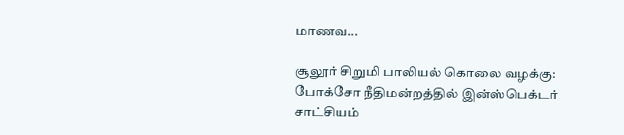மாணவ...

சூலூர் சிறுமி பாலியல் கொலை வழக்கு: போக்சோ நீதிமன்றத்தில் இன்ஸ்பெக்டர் சாட்சியம்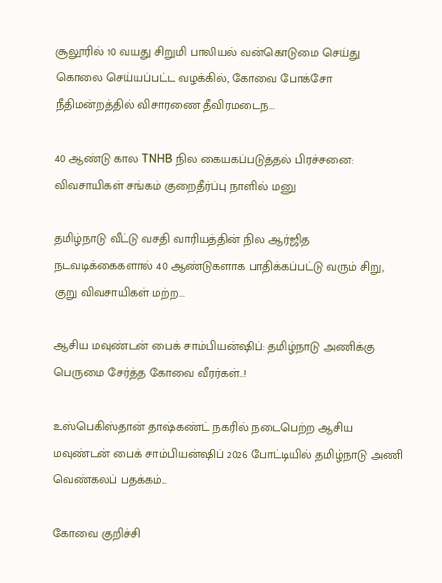சூலூரில் 10 வயது சிறுமி பாலியல் வன்கொடுமை செய்து கொலை செய்யப்பட்ட வழக்கில், கோவை போக்சோ நீதிமன்றத்தில் விசாரணை தீவிரமடைந...

40 ஆண்டு கால TNHB நில கையகப்படுத்தல் பிரச்சனை: விவசாயிகள் சங்கம் குறைதீர்ப்பு நாளில் மனு

தமிழ்நாடு வீட்டு வசதி வாரியத்தின் நில ஆர்ஜித நடவடிக்கைகளால் 40 ஆண்டுகளாக பாதிக்கப்பட்டு வரும் சிறு, குறு விவசாயிகள் மற்ற...

ஆசிய மவுண்டன் பைக் சாம்பியன்ஷிப்: தமிழ்நாடு அணிக்கு பெருமை சேர்த்த கோவை வீரர்கள்..!

உஸ்பெகிஸ்தான் தாஷ்கண்ட் நகரில் நடைபெற்ற ஆசிய மவுண்டன் பைக் சாம்பியன்ஷிப் 2026 போட்டியில் தமிழ்நாடு அணி வெண்கலப் பதக்கம்...

கோவை குறிச்சி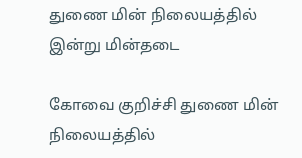துணை மின் நிலையத்தில் இன்று மின்தடை

கோவை குறிச்சி துணை மின் நிலையத்தில்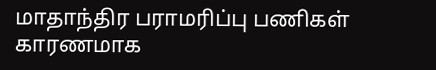மாதாந்திர பராமரிப்பு பணிகள் காரணமாக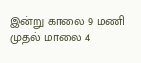இன்று காலை 9 மணி முதல் மாலை 4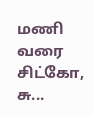மணி வரை சிட்கோ, சு...